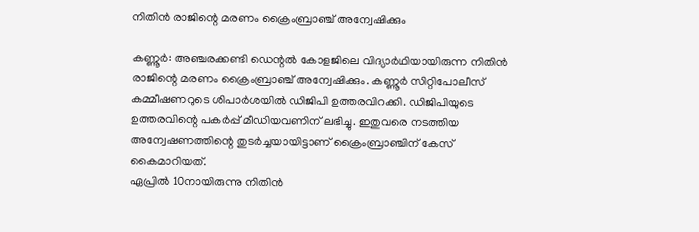നിതിൻ രാജിന്റെ മരണം ക്രൈംബ്രാഞ്ച് അന്വേഷിക്കും

കണ്ണൂർ: അഞ്ചരക്കണ്ടി ഡെന്റൽ കോളജിലെ വിദ്യാർഥിയായിരുന്ന നിതിൻ രാജിന്റെ മരണം ക്രൈംബ്രാഞ്ച് അന്വേഷിക്കും. കണ്ണൂർ സിറ്റിപോലീസ് കമ്മീഷണറുടെ ശിപാർശയിൽ ഡിജിപി ഉത്തരവിറക്കി. ഡിജിപിയുടെ ഉത്തരവിന്റെ പകർപ്പ് മീഡിയവണിന് ലഭിച്ചു. ഇതുവരെ നടത്തിയ അന്വേഷണത്തിന്റെ തുടർച്ചയായിട്ടാണ് ക്രൈംബ്രാഞ്ചിന് കേസ് കൈമാറിയത്.
ഏപ്രിൽ 10നായിരുന്നു നിതിൻ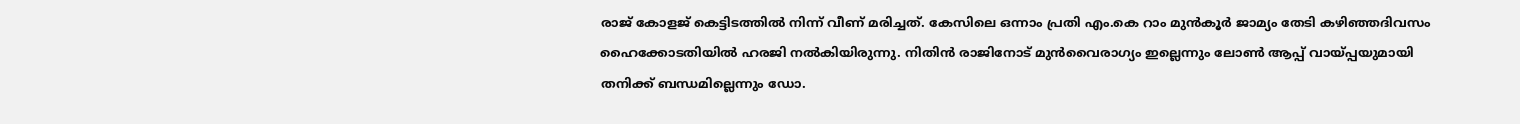രാജ് കോളജ് കെട്ടിടത്തിൽ നിന്ന് വീണ് മരിച്ചത്. കേസിലെ ഒന്നാം പ്രതി എം.കെ റാം മുൻകൂർ ജാമ്യം തേടി കഴിഞ്ഞദിവസം ഹൈക്കോടതിയിൽ ഹരജി നൽകിയിരുന്നു. നിതിൻ രാജിനോട് മുൻവൈരാഗ്യം ഇല്ലെന്നും ലോൺ ആപ്പ് വായ്പ്പയുമായി തനിക്ക് ബന്ധമില്ലെന്നും ഡോ.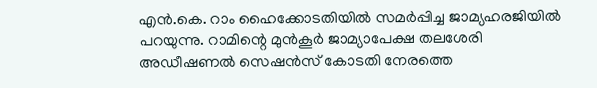എൻ.കെ. റാം ഹൈക്കോടതിയിൽ സമർപ്പിച്ച ജാമ്യഹരജിയിൽ പറയുന്നു. റാമിന്റെ മുൻകൂർ ജാമ്യാപേക്ഷ തലശേരി അഡീഷണൽ സെഷൻസ് കോടതി നേരത്തെ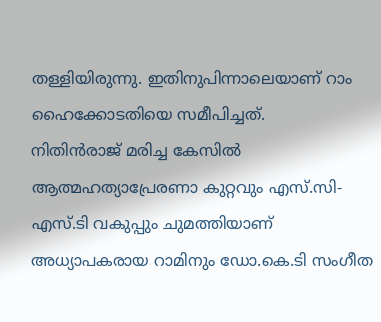തള്ളിയിരുന്നു. ഇതിനുപിന്നാലെയാണ് റാം ഹൈക്കോടതിയെ സമീപിച്ചത്.
നിതിൻരാജ് മരിച്ച കേസിൽ ആത്മഹത്യാപ്രേരണാ കുറ്റവും എസ്.സി-എസ്.ടി വകുപ്പും ചുമത്തിയാണ് അധ്യാപകരായ റാമിനും ഡോ.കെ.ടി സംഗീത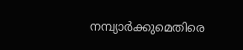നമ്പ്യാർക്കുമെതിരെ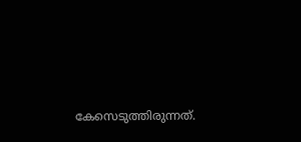കേസെടുത്തിരുന്നത്.